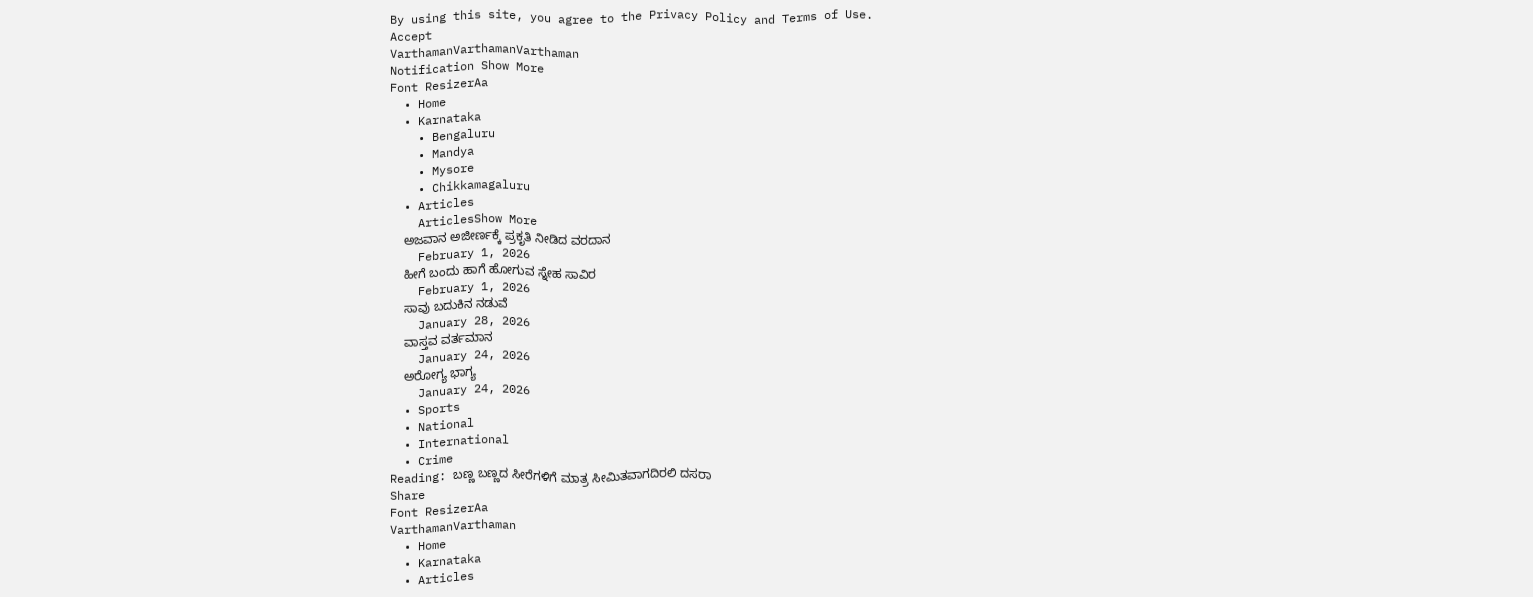By using this site, you agree to the Privacy Policy and Terms of Use.
Accept
VarthamanVarthamanVarthaman
Notification Show More
Font ResizerAa
  • Home
  • Karnataka
    • Bengaluru
    • Mandya
    • Mysore
    • Chikkamagaluru
  • Articles
    ArticlesShow More
    ಅಜವಾನ ಅಜೀರ್ಣಕ್ಕೆ ಪ್ರಕೃತಿ ನೀಡಿದ ವರದಾನ
    February 1, 2026
    ಹೀಗೆ ಬಂದು ಹಾಗೆ ಹೋಗುವ ಸ್ನೇಹ ಸಾವಿರ
    February 1, 2026
    ಸಾವು ಬದುಕಿನ ನಡುವೆ
    January 28, 2026
    ವಾಸ್ತವ ವರ್ತಮಾನ
    January 24, 2026
    ಅರೋಗ್ಯ ಭಾಗ್ಯ
    January 24, 2026
  • Sports
  • National
  • International
  • Crime
Reading: ಬಣ್ಣ ಬಣ್ಣದ ಸೀರೆಗಳಿಗೆ ಮಾತ್ರ ಸೀಮಿತವಾಗದಿರಲಿ ದಸರಾ
Share
Font ResizerAa
VarthamanVarthaman
  • Home
  • Karnataka
  • Articles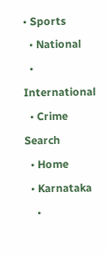• Sports
  • National
  • International
  • Crime
Search
  • Home
  • Karnataka
    •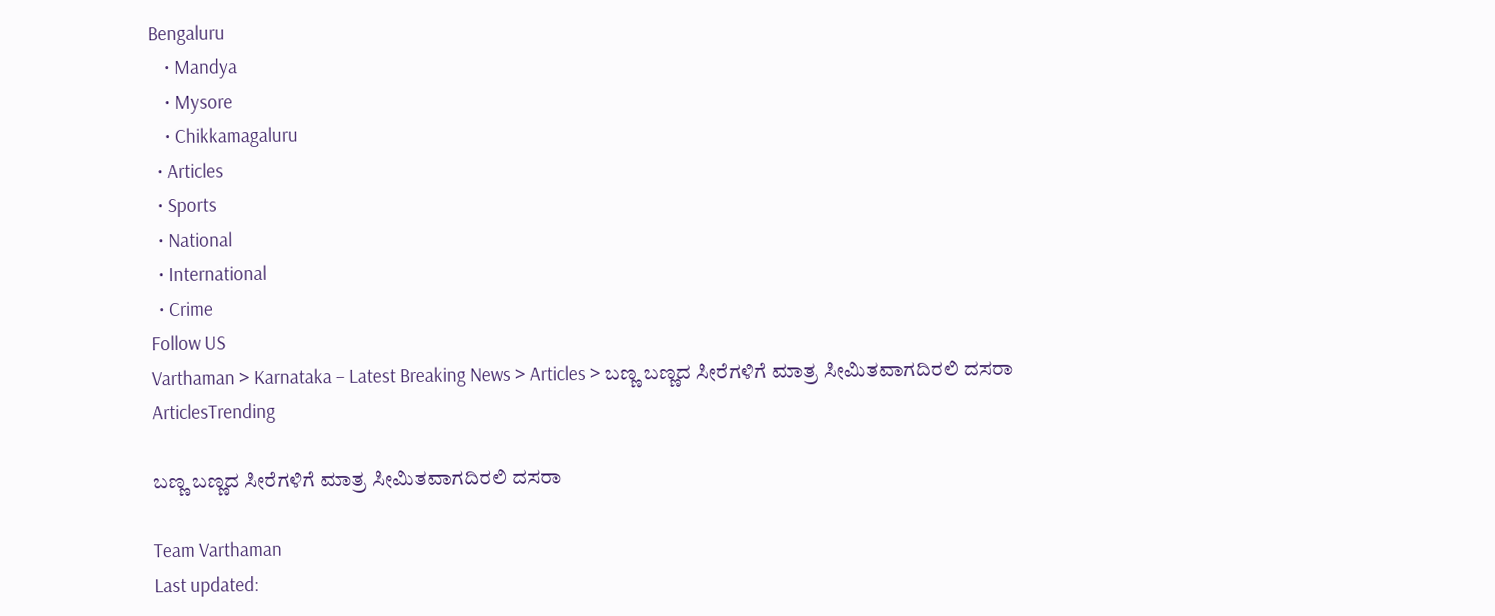Bengaluru
    • Mandya
    • Mysore
    • Chikkamagaluru
  • Articles
  • Sports
  • National
  • International
  • Crime
Follow US
Varthaman > Karnataka – Latest Breaking News > Articles > ಬಣ್ಣ ಬಣ್ಣದ ಸೀರೆಗಳಿಗೆ ಮಾತ್ರ ಸೀಮಿತವಾಗದಿರಲಿ ದಸರಾ
ArticlesTrending

ಬಣ್ಣ ಬಣ್ಣದ ಸೀರೆಗಳಿಗೆ ಮಾತ್ರ ಸೀಮಿತವಾಗದಿರಲಿ ದಸರಾ

Team Varthaman
Last updated: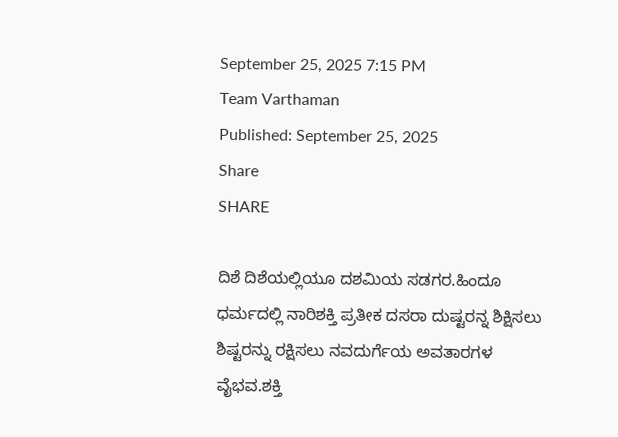September 25, 2025 7:15 PM
Team Varthaman
Published: September 25, 2025
Share
SHARE

ದಿಶೆ ದಿಶೆಯಲ್ಲಿಯೂ ದಶಮಿಯ ಸಡಗರ.ಹಿಂದೂ ಧರ್ಮದಲ್ಲಿ ನಾರಿಶಕ್ತಿ ಪ್ರತೀಕ ದಸರಾ ದುಷ್ಟರನ್ನ ಶಿಕ್ಷಿಸಲು ಶಿಷ್ಟರನ್ನು ರಕ್ಷಿಸಲು ನವದುರ್ಗೆಯ ಅವತಾರಗಳ ವೈಭವ.ಶಕ್ತಿ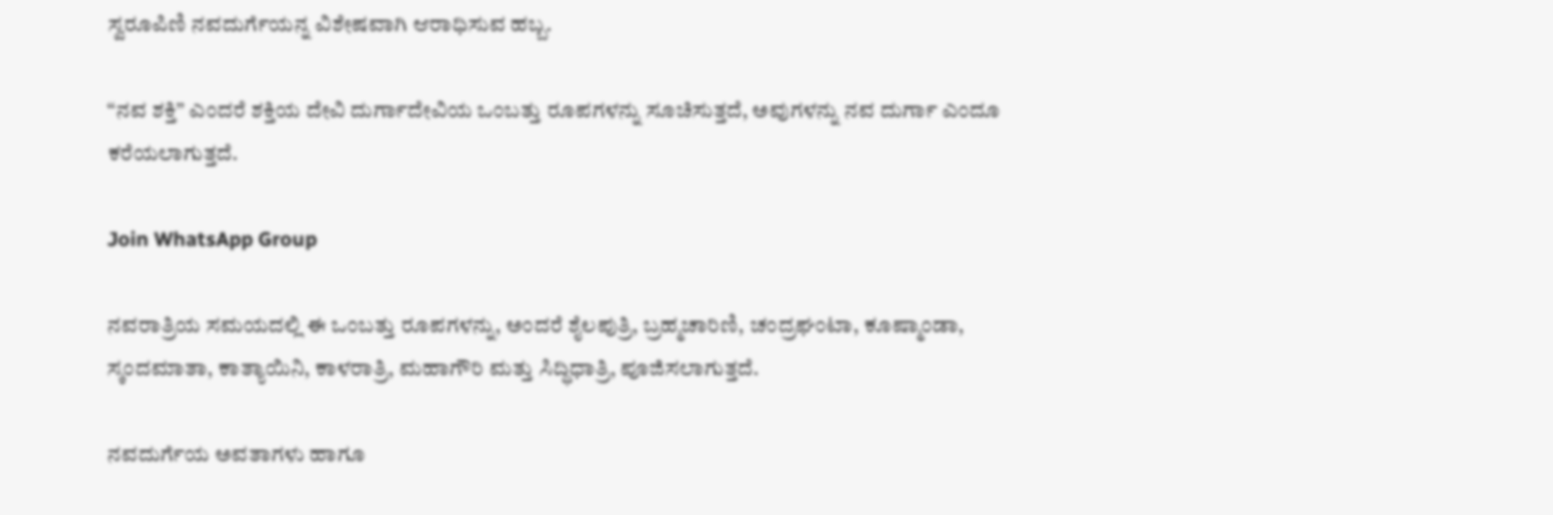ಸ್ವರೂಪಿಣಿ ನವದುರ್ಗೆಯನ್ನ ವಿಶೇಷವಾಗಿ ಆರಾಧಿಸುವ ಹಬ್ಬ.

“ನವ ಶಕ್ತಿ” ಎಂದರೆ ಶಕ್ತಿಯ ದೇವಿ ದುರ್ಗಾದೇವಿಯ ಒಂಬತ್ತು ರೂಪಗಳನ್ನು ಸೂಚಿಸುತ್ತದೆ, ಅವುಗಳನ್ನು ನವ ದುರ್ಗಾ ಎಂದೂ ಕರೆಯಲಾಗುತ್ತದೆ.

Join WhatsApp Group

ನವರಾತ್ರಿಯ ಸಮಯದಲ್ಲಿ ಈ ಒಂಬತ್ತು ರೂಪಗಳನ್ನು, ಅಂದರೆ ಶೈಲಪುತ್ರಿ, ಬ್ರಹ್ಮಚಾರಿಣಿ, ಚಂದ್ರಘಂಟಾ, ಕೂಷ್ಮಾಂಡಾ, ಸ್ಕಂದಮಾತಾ, ಕಾತ್ಯಾಯಿನಿ, ಕಾಳರಾತ್ರಿ, ಮಹಾಗೌರಿ ಮತ್ತು ಸಿದ್ಧಿಧಾತ್ರಿ, ಪೂಜಿಸಲಾಗುತ್ತದೆ.

ನವದುರ್ಗೆಯ ಅವತಾಗಳು ಹಾಗೂ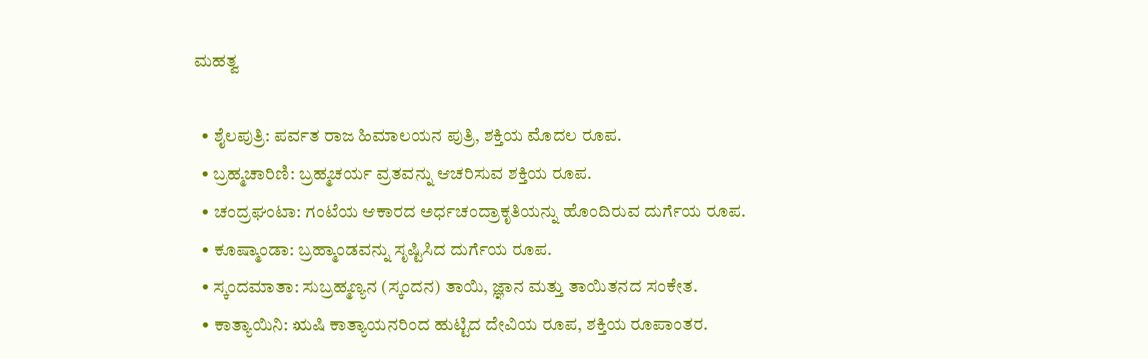ಮಹತ್ವ

  • ಶೈಲಪುತ್ರಿ: ಪರ್ವತ ರಾಜ ಹಿಮಾಲಯನ ಪುತ್ರಿ, ಶಕ್ತಿಯ ಮೊದಲ ರೂಪ.
  • ಬ್ರಹ್ಮಚಾರಿಣಿ: ಬ್ರಹ್ಮಚರ್ಯ ವ್ರತವನ್ನು ಆಚರಿಸುವ ಶಕ್ತಿಯ ರೂಪ.
  • ಚಂದ್ರಘಂಟಾ: ಗಂಟೆಯ ಆಕಾರದ ಅರ್ಧಚಂದ್ರಾಕೃತಿಯನ್ನು ಹೊಂದಿರುವ ದುರ್ಗೆಯ ರೂಪ.
  • ಕೂಷ್ಮಾಂಡಾ: ಬ್ರಹ್ಮಾಂಡವನ್ನು ಸೃಷ್ಟಿಸಿದ ದುರ್ಗೆಯ ರೂಪ.
  • ಸ್ಕಂದಮಾತಾ: ಸುಬ್ರಹ್ಮಣ್ಯನ (ಸ್ಕಂದನ) ತಾಯಿ, ಜ್ಞಾನ ಮತ್ತು ತಾಯಿತನದ ಸಂಕೇತ.
  • ಕಾತ್ಯಾಯಿನಿ: ಋಷಿ ಕಾತ್ಯಾಯನರಿಂದ ಹುಟ್ಟಿದ ದೇವಿಯ ರೂಪ, ಶಕ್ತಿಯ ರೂಪಾಂತರ.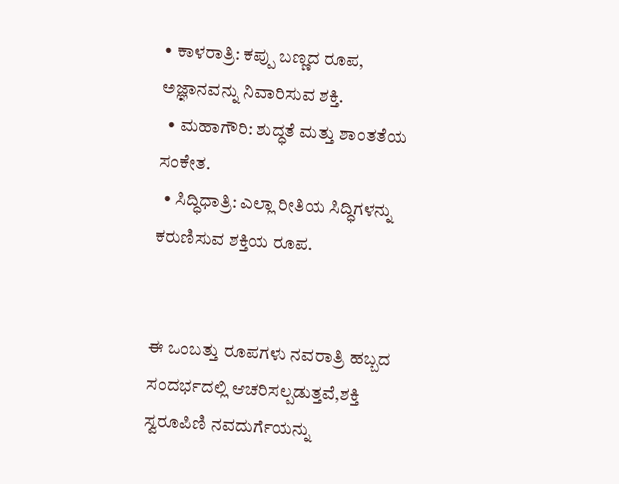• ಕಾಳರಾತ್ರಿ: ಕಪ್ಪು ಬಣ್ಣದ ರೂಪ, ಅಜ್ಞಾನವನ್ನು ನಿವಾರಿಸುವ ಶಕ್ತಿ.
  • ಮಹಾಗೌರಿ: ಶುದ್ಧತೆ ಮತ್ತು ಶಾಂತತೆಯ ಸಂಕೇತ.
  • ಸಿದ್ಧಿಧಾತ್ರಿ: ಎಲ್ಲಾ ರೀತಿಯ ಸಿದ್ಧಿಗಳನ್ನು ಕರುಣಿಸುವ ಶಕ್ತಿಯ ರೂಪ.


ಈ ಒಂಬತ್ತು ರೂಪಗಳು ನವರಾತ್ರಿ ಹಬ್ಬದ ಸಂದರ್ಭದಲ್ಲಿ ಆಚರಿಸಲ್ಪಡುತ್ತವೆ,ಶಕ್ತಿ ಸ್ವರೂಪಿಣಿ ನವದುರ್ಗೆಯನ್ನು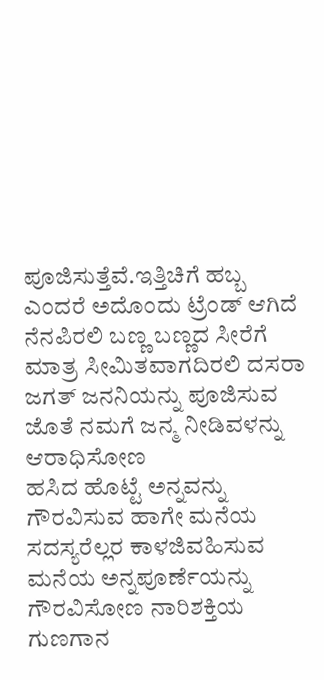ಪೂಜಿಸುತ್ತೆವೆ.ಇತ್ತಿಚಿಗೆ ಹಬ್ಬ ಎಂದರೆ ಅದೊಂದು ಟ್ರೆಂಡ್ ಆಗಿದೆ ನೆನಪಿರಲಿ ಬಣ್ಣ ಬಣ್ಣದ ಸೀರೆಗೆ ಮಾತ್ರ ಸೀಮಿತವಾಗದಿರಲಿ ದಸರಾ ಜಗತ್ ಜನನಿಯನ್ನು ಪೂಜಿಸುವ ಜೊತೆ ನಮಗೆ ಜನ್ಮ ನೀಡಿವಳನ್ನು ಆರಾಧಿಸೋಣ
ಹಸಿದ ಹೊಟ್ಟೆ ಅನ್ನವನ್ನು ಗೌರವಿಸುವ ಹಾಗೇ ಮನೆಯ ಸದಸ್ಯರೆಲ್ಲರ ಕಾಳಜಿವಹಿಸುವ ಮನೆಯ ಅನ್ನಪೂರ್ಣೆಯನ್ನು ಗೌರವಿಸೋಣ ನಾರಿಶಕ್ತಿಯ ಗುಣಗಾನ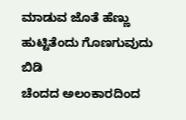ಮಾಡುವ ಜೊತೆ ಹೆಣ್ಣು ಹುಟ್ಟಿತೆಂದು ಗೊಣಗುವುದು ಬಿಡಿ
ಚೆಂದದ ಅಲಂಕಾರದಿಂದ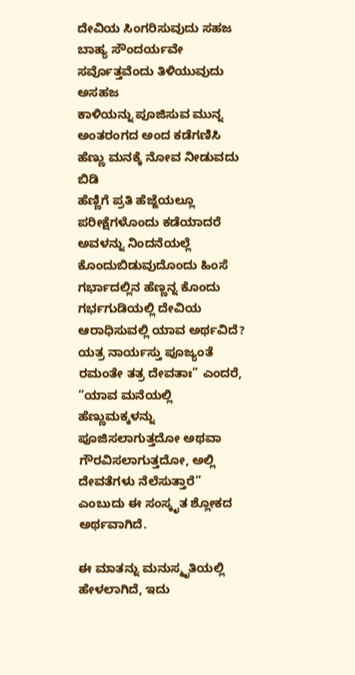ದೇವಿಯ ಸಿಂಗರಿಸುವುದು ಸಹಜ ಬಾಹ್ಯ ಸೌಂದರ್ಯವೇ ಸರ್ವೊತ್ತವೆಂದು ತಿಳಿಯುವುದು ಅಸಹಜ
ಕಾಳಿಯನ್ನು ಪೂಜಿಸುವ ಮುನ್ನ ಅಂತರಂಗದ ಅಂದ ಕಡೆಗಣಿಸಿ ಹೆಣ್ಣು ಮನಕ್ಕೆ ನೋವ ನೀಡುವದು ಬಿಡಿ
ಹೆಣ್ಣಿಗೆ ಪ್ರತಿ ಹೆಜ್ಜೆಯಲ್ಲೂ ಪರೀಕ್ಷೆಗಳೊಂದು ಕಡೆಯಾದರೆ ಅವಳನ್ನು ನಿಂದನೆಯಲ್ಲೆ ಕೊಂದುಬಿಡುವುದೊಂದು ಹಿಂಸೆ
ಗರ್ಭಾದಲ್ಲಿನ ಹೆಣ್ಣನ್ನ ಕೊಂದು ಗರ್ಭಗುಡಿಯಲ್ಲಿ ದೇವಿಯ ಆರಾಧಿಸುವಲ್ಲಿ ಯಾವ ಅರ್ಥವಿದೆ?
ಯತ್ರ ನಾರ್ಯಸ್ತು ಪೂಜ್ಯಂತೆ ರಮಂತೇ ತತ್ರ ದೇವತಾಃ” ಎಂದರೆ, “ಯಾವ ಮನೆಯಲ್ಲಿ ಹೆಣ್ಣುಮಕ್ಕಳನ್ನು ಪೂಜಿಸಲಾಗುತ್ತದೋ ಅಥವಾ ಗೌರವಿಸಲಾಗುತ್ತದೋ, ಅಲ್ಲಿ ದೇವತೆಗಳು ನೆಲೆಸುತ್ತಾರೆ” ಎಂಬುದು ಈ ಸಂಸ್ಕೃತ ಶ್ಲೋಕದ ಅರ್ಥವಾಗಿದೆ.

ಈ ಮಾತನ್ನು ಮನುಸ್ಮೃತಿಯಲ್ಲಿ ಹೇಳಲಾಗಿದೆ, ಇದು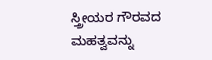ಸ್ತ್ರೀಯರ ಗೌರವದ ಮಹತ್ವವನ್ನು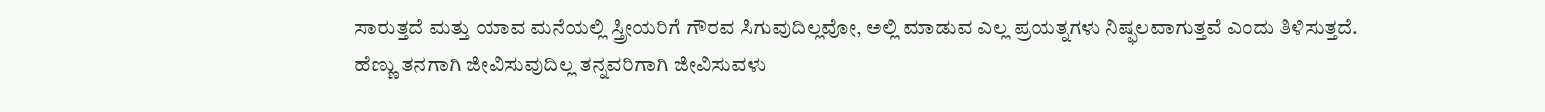ಸಾರುತ್ತದೆ ಮತ್ತು ಯಾವ ಮನೆಯಲ್ಲಿ ಸ್ತ್ರೀಯರಿಗೆ ಗೌರವ ಸಿಗುವುದಿಲ್ಲವೋ, ಅಲ್ಲಿ ಮಾಡುವ ಎಲ್ಲ ಪ್ರಯತ್ನಗಳು ನಿಷ್ಫಲವಾಗುತ್ತವೆ ಎಂದು ತಿಳಿಸುತ್ತದೆ.
ಹೆಣ್ಣು ತನಗಾಗಿ ಜೀವಿಸುವುದಿಲ್ಲ ತನ್ನವರಿಗಾಗಿ ಜೀವಿಸುವಳು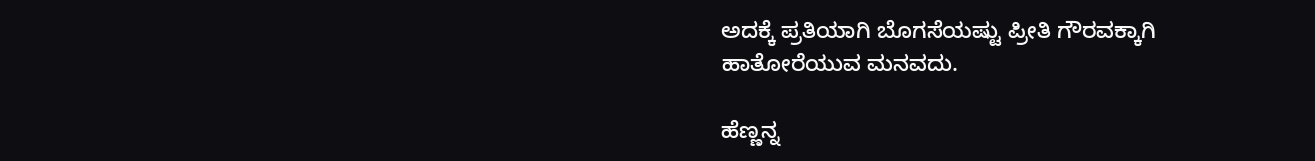ಅದಕ್ಕೆ ಪ್ರತಿಯಾಗಿ ಬೊಗಸೆಯಷ್ಟು ಪ್ರೀತಿ ಗೌರವಕ್ಕಾಗಿ
ಹಾತೋರೆಯುವ ಮನವದು.

ಹೆಣ್ಣನ್ನ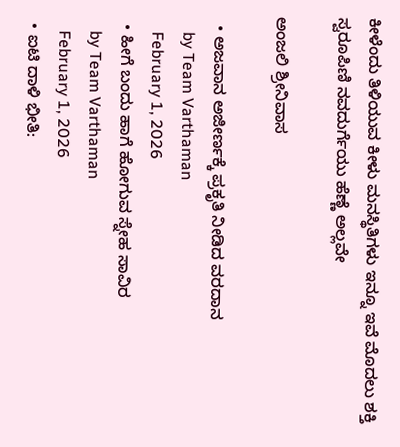ಕೀಳೆಂದು ತಿಳಿಯುವ ಕೀಳು ಮನಸ್ಥಿತಿಗಳು ಇನ್ನೂ ಇವೆ ಮೊದಲು ಶಕ್ತಿ ಸ್ವರೂಪಿಣಿ ನವದುರ್ಗೆಯು ಹೆಣ್ಣೆ ಅಲ್ಲವೇ

ಅಂಜಲಿ ಶ್ರೀನಿವಾಸ

  • ಅಜವಾನ ಅಜೀರ್ಣಕ್ಕೆ ಪ್ರಕೃತಿ ನೀಡಿದ ವರದಾನ
    by Team Varthaman
    February 1, 2026
  • ಹೀಗೆ ಬಂದು ಹಾಗೆ ಹೋಗುವ ಸ್ನೇಹ ಸಾವಿರ
    by Team Varthaman
    February 1, 2026
  • ಐಟಿ ದಾಳಿ ಭೀತಿ: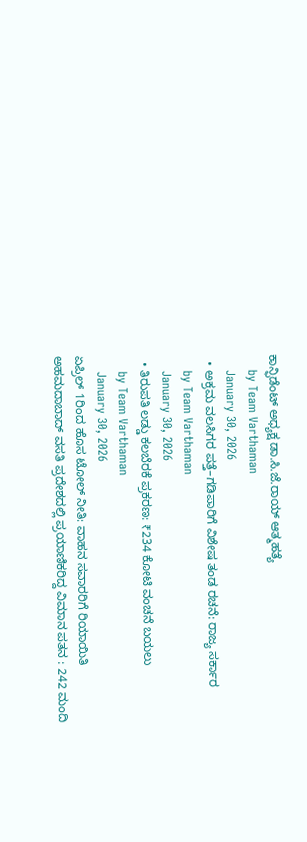ಕಾನ್ಫಿಡೆಂಟ್ ಅಧ್ಯಕ್ಷ ಡಾ.ಸಿ.ಜೆ.ರಾಯ್ ಆತ್ಮಹತ್ಯೆ
    by Team Varthaman
    January 30, 2026
  • ಅಕ್ರಮ ವಲಸಿಗರ ಪತ್ತೆ–ಗಡಿಪಾರಿಗೆ ವಿಶೇಷ ತಂಡ ರಚನೆ: ರಾಜ್ಯ ಸರ್ಕಾರ
    by Team Varthaman
    January 30, 2026
  • ತಿರುಪತಿ ಲಡ್ಡು ಕಲಬೆರಕೆ ಪ್ರಕರಣ: ₹234 ಕೋಟಿ ವಂಚನೆ ಬಯಲು
    by Team Varthaman
    January 30, 2026
ಏಪ್ರಿಲ್ 1ರಿಂದ ಹೊಸ ಟೋಲ್ ನೀತಿ: ವಾಹನ ಸವಾರರಿಗೆ ರಿಯಾಯಿತಿ
ಅಹಮದಾಬಾದ್‌ ವಸತಿ ಪ್ರದೇಶದಲ್ಲಿ ಪ್ರಯಾಣಿಕರಿದ್ದ ವಿಮಾನ ಪತನ : 242 ಮಂದಿ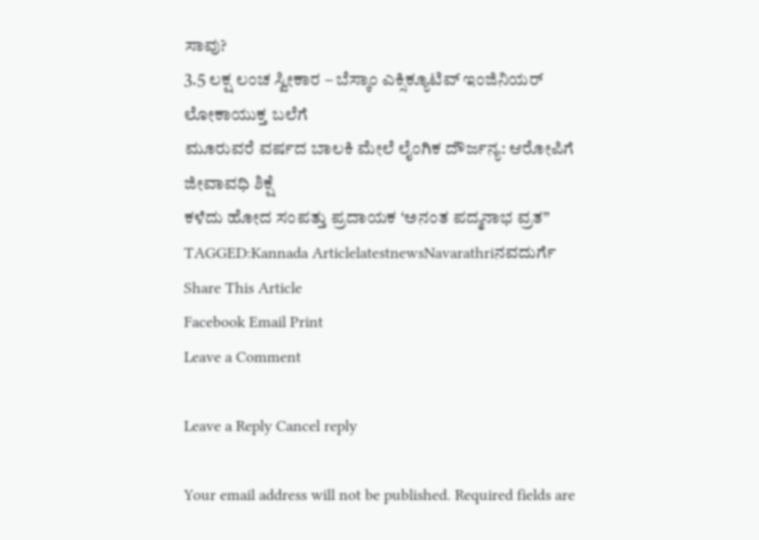ಸಾವು?
3.5 ಲಕ್ಷ ಲಂಚ ಸ್ವೀಕಾರ – ಬೆಸ್ಕಾಂ ಎಕ್ಸಿಕ್ಯೂಟಿವ್ ಇಂಜಿನಿಯರ್ ಲೋಕಾಯುಕ್ತ ಬಲೆಗೆ
ಮೂರುವರೆ ವರ್ಷದ ಬಾಲಕಿ ಮೇಲೆ ಲೈಂಗಿಕ ದೌರ್ಜನ್ಯ: ಆರೋಪಿಗೆ ಜೀವಾವಧಿ ಶಿಕ್ಷೆ
ಕಳೆದು ಹೋದ ಸಂಪತ್ತು ಪ್ರದಾಯಕ ‘ಅನಂತ ಪದ್ಮನಾಭ ವ್ರತ”
TAGGED:Kannada ArticlelatestnewsNavarathriನವದುರ್ಗೆ
Share This Article
Facebook Email Print
Leave a Comment

Leave a Reply Cancel reply

Your email address will not be published. Required fields are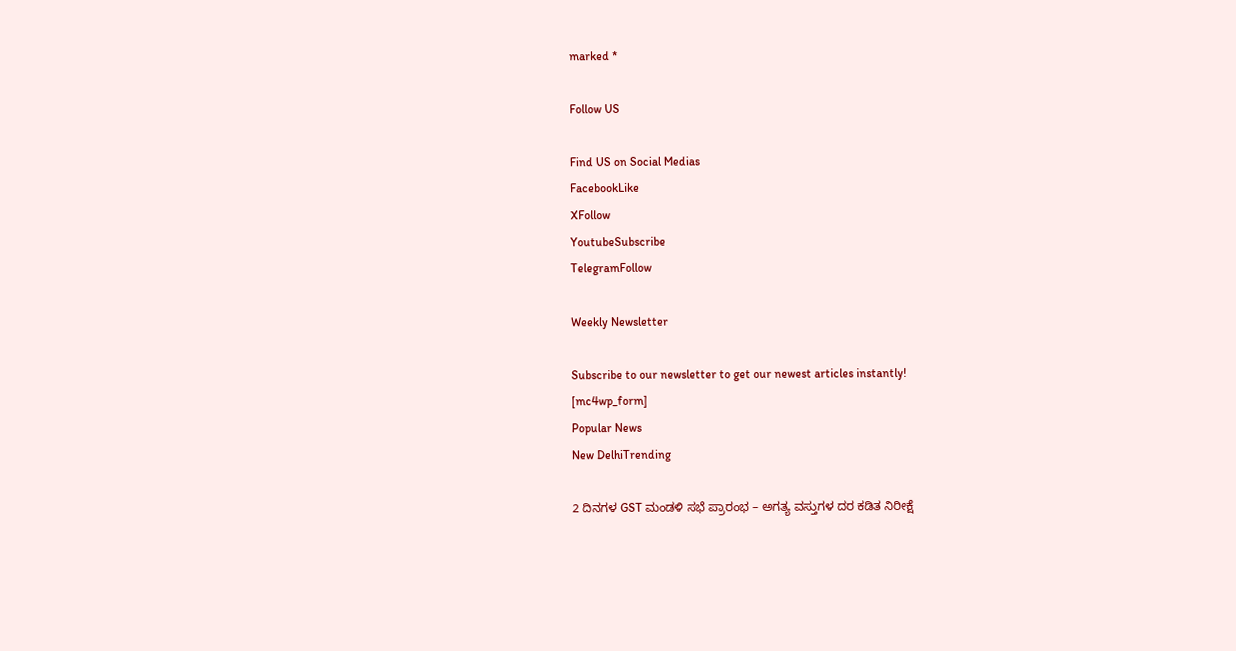marked *

Follow US

Find US on Social Medias
FacebookLike
XFollow
YoutubeSubscribe
TelegramFollow

Weekly Newsletter

Subscribe to our newsletter to get our newest articles instantly!
[mc4wp_form]
Popular News
New DelhiTrending

2 ದಿನಗಳ GST ಮಂಡಳಿ ಸಭೆ ಪ್ರಾರಂಭ – ಅಗತ್ಯ ವಸ್ತುಗಳ ದರ ಕಡಿತ ನಿರೀಕ್ಷೆ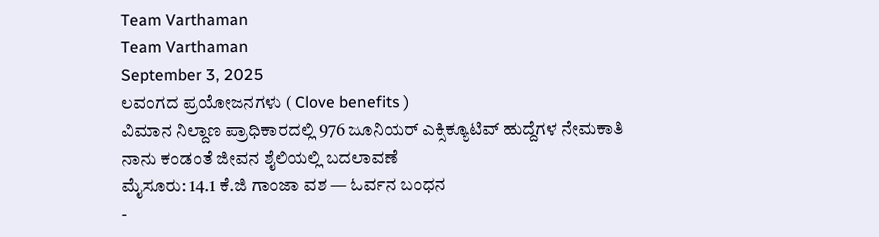Team Varthaman
Team Varthaman
September 3, 2025
ಲವಂಗದ ಪ್ರಯೋಜನಗಳು ( Clove benefits )
ವಿಮಾನ ನಿಲ್ದಾಣ ಪ್ರಾಧಿಕಾರದಲ್ಲಿ 976 ಜೂನಿಯರ್ ಎಕ್ಸಿಕ್ಯೂಟಿವ್ ಹುದ್ದೆಗಳ ನೇಮಕಾತಿ
ನಾನು ಕಂಡಂತೆ ಜೀವನ ಶೈಲಿಯಲ್ಲಿ ಬದಲಾವಣೆ
ಮೈಸೂರು: 14.1 ಕೆ.ಜಿ ಗಾಂಜಾ ವಶ — ಓರ್ವನ ಬಂಧನ
-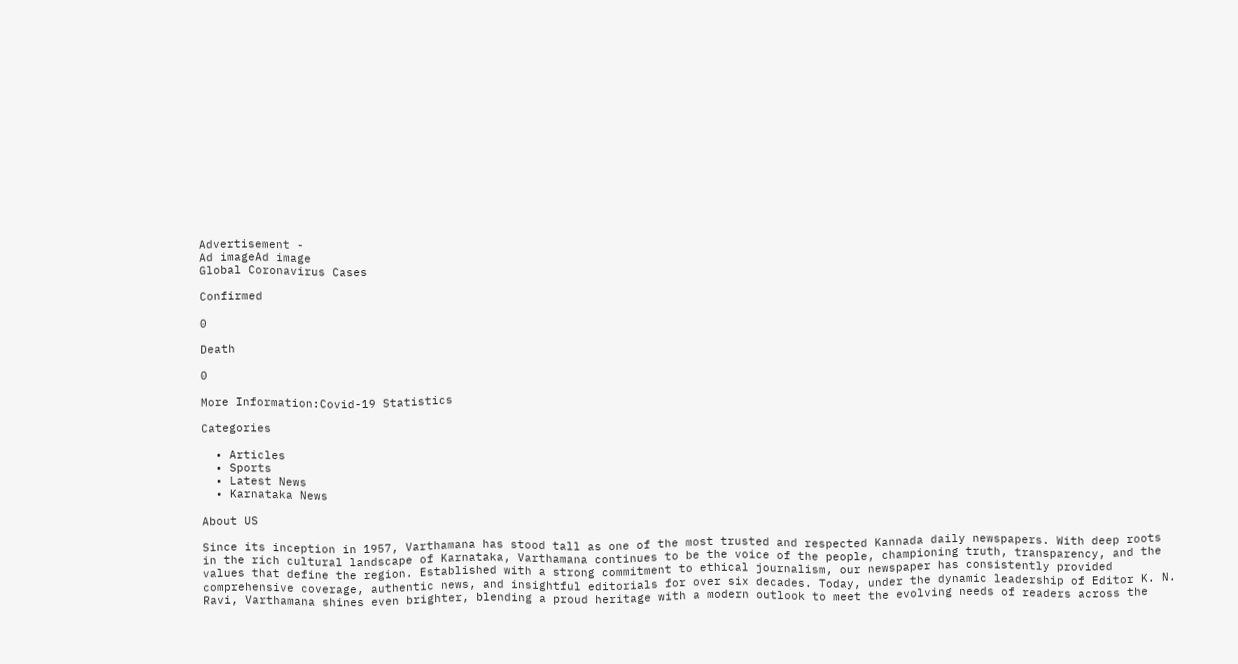Advertisement -
Ad imageAd image
Global Coronavirus Cases

Confirmed

0

Death

0

More Information:Covid-19 Statistics

Categories

  • Articles
  • Sports
  • Latest News
  • Karnataka News

About US

Since its inception in 1957, Varthamana has stood tall as one of the most trusted and respected Kannada daily newspapers. With deep roots in the rich cultural landscape of Karnataka, Varthamana continues to be the voice of the people, championing truth, transparency, and the values that define the region. Established with a strong commitment to ethical journalism, our newspaper has consistently provided comprehensive coverage, authentic news, and insightful editorials for over six decades. Today, under the dynamic leadership of Editor K. N. Ravi, Varthamana shines even brighter, blending a proud heritage with a modern outlook to meet the evolving needs of readers across the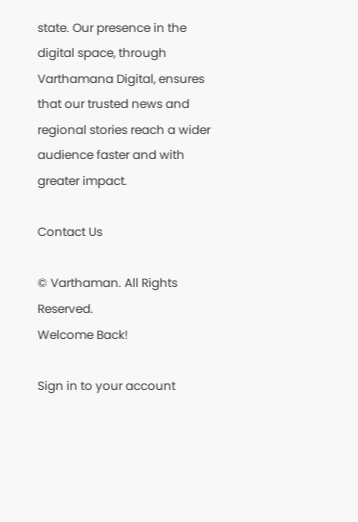state. Our presence in the digital space, through Varthamana Digital, ensures that our trusted news and regional stories reach a wider audience faster and with greater impact.

Contact Us

© Varthaman. All Rights Reserved.
Welcome Back!

Sign in to your account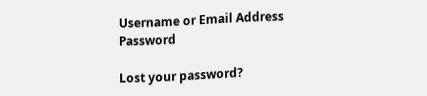Username or Email Address
Password

Lost your password?